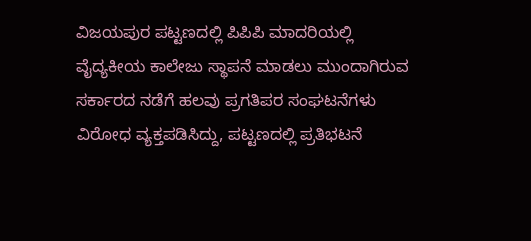ವಿಜಯಪುರ ಪಟ್ಟಣದಲ್ಲಿ ಪಿಪಿಪಿ ಮಾದರಿಯಲ್ಲಿ ವೈದ್ಯಕೀಯ ಕಾಲೇಜು ಸ್ಥಾಪನೆ ಮಾಡಲು ಮುಂದಾಗಿರುವ ಸರ್ಕಾರದ ನಡೆಗೆ ಹಲವು ಪ್ರಗತಿಪರ ಸಂಘಟನೆಗಳು ವಿರೋಧ ವ್ಯಕ್ತಪಡಿಸಿದ್ದು, ಪಟ್ಟಣದಲ್ಲಿ ಪ್ರತಿಭಟನೆ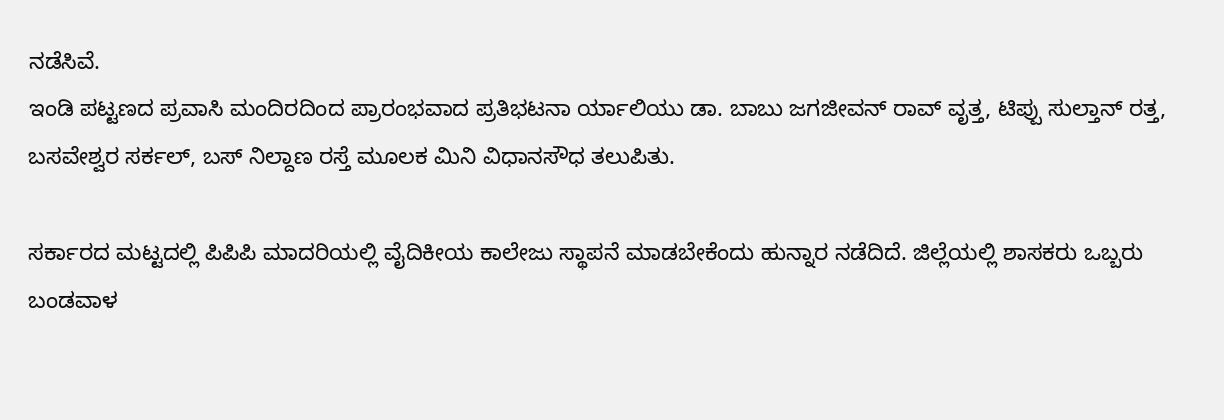ನಡೆಸಿವೆ.
ಇಂಡಿ ಪಟ್ಟಣದ ಪ್ರವಾಸಿ ಮಂದಿರದಿಂದ ಪ್ರಾರಂಭವಾದ ಪ್ರತಿಭಟನಾ ರ್ಯಾಲಿಯು ಡಾ. ಬಾಬು ಜಗಜೀವನ್ ರಾವ್ ವೃತ್ತ, ಟಿಪ್ಪು ಸುಲ್ತಾನ್ ರತ್ತ, ಬಸವೇಶ್ವರ ಸರ್ಕಲ್, ಬಸ್ ನಿಲ್ದಾಣ ರಸ್ತೆ ಮೂಲಕ ಮಿನಿ ವಿಧಾನಸೌಧ ತಲುಪಿತು.

ಸರ್ಕಾರದ ಮಟ್ಟದಲ್ಲಿ ಪಿಪಿಪಿ ಮಾದರಿಯಲ್ಲಿ ವೈದಿಕೀಯ ಕಾಲೇಜು ಸ್ಥಾಪನೆ ಮಾಡಬೇಕೆಂದು ಹುನ್ನಾರ ನಡೆದಿದೆ. ಜಿಲ್ಲೆಯಲ್ಲಿ ಶಾಸಕರು ಒಬ್ಬರು ಬಂಡವಾಳ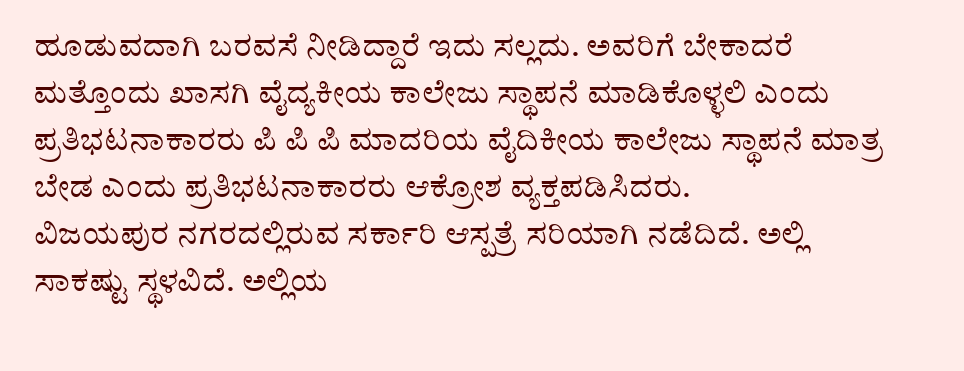ಹೂಡುವದಾಗಿ ಬರವಸೆ ನೀಡಿದ್ದಾರೆ ಇದು ಸಲ್ಲದು. ಅವರಿಗೆ ಬೇಕಾದರೆ ಮತ್ತೊಂದು ಖಾಸಗಿ ವೈದ್ಯಕೀಯ ಕಾಲೇಜು ಸ್ಥಾಪನೆ ಮಾಡಿಕೊಳ್ಳಲಿ ಎಂದು ಪ್ರತಿಭಟನಾಕಾರರು ಪಿ ಪಿ ಪಿ ಮಾದರಿಯ ವೈದಿಕೀಯ ಕಾಲೇಜು ಸ್ಥಾಪನೆ ಮಾತ್ರ ಬೇಡ ಎಂದು ಪ್ರತಿಭಟನಾಕಾರರು ಆಕ್ರೋಶ ವ್ಯಕ್ತಪಡಿಸಿದರು.
ವಿಜಯಪುರ ನಗರದಲ್ಲಿರುವ ಸರ್ಕಾರಿ ಆಸ್ಪತ್ರೆ ಸರಿಯಾಗಿ ನಡೆದಿದೆ. ಅಲ್ಲಿ ಸಾಕಷ್ಟು ಸ್ಥಳವಿದೆ. ಅಲ್ಲಿಯ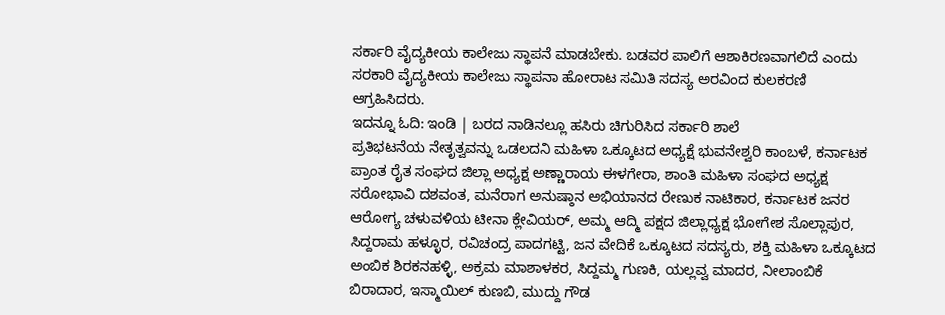ಸರ್ಕಾರಿ ವೈದ್ಯಕೀಯ ಕಾಲೇಜು ಸ್ಥಾಪನೆ ಮಾಡಬೇಕು. ಬಡವರ ಪಾಲಿಗೆ ಆಶಾಕಿರಣವಾಗಲಿದೆ ಎಂದು ಸರಕಾರಿ ವೈದ್ಯಕೀಯ ಕಾಲೇಜು ಸ್ಥಾಪನಾ ಹೋರಾಟ ಸಮಿತಿ ಸದಸ್ಯ ಅರವಿಂದ ಕುಲಕರಣಿ ಆಗ್ರಹಿಸಿದರು.
ಇದನ್ನೂ ಓದಿ: ಇಂಡಿ | ಬರದ ನಾಡಿನಲ್ಲೂ ಹಸಿರು ಚಿಗುರಿಸಿದ ಸರ್ಕಾರಿ ಶಾಲೆ
ಪ್ರತಿಭಟನೆಯ ನೇತೃತ್ವವನ್ನು ಒಡಲದನಿ ಮಹಿಳಾ ಒಕ್ಕೂಟದ ಅಧ್ಯಕ್ಷೆ ಭುವನೇಶ್ವರಿ ಕಾಂಬಳೆ, ಕರ್ನಾಟಕ ಪ್ರಾಂತ ರೈತ ಸಂಘದ ಜಿಲ್ಲಾ ಅಧ್ಯಕ್ಷ ಅಣ್ಣಾರಾಯ ಈಳಗೇರಾ, ಶಾಂತಿ ಮಹಿಳಾ ಸಂಘದ ಅಧ್ಯಕ್ಷ ಸರೋಭಾವಿ ದಶವಂತ, ಮನೆರಾಗ ಅನುಷ್ಠಾನ ಅಭಿಯಾನದ ರೇಣುಕ ನಾಟಿಕಾರ, ಕರ್ನಾಟಕ ಜನರ ಆರೋಗ್ಯ ಚಳುವಳಿಯ ಟೀನಾ ಕ್ಲೇವಿಯರ್, ಅಮ್ಮ ಆದ್ಮಿ ಪಕ್ಷದ ಜಿಲ್ಲಾಧ್ಯಕ್ಷ ಭೋಗೇಶ ಸೊಲ್ಲಾಪುರ, ಸಿದ್ದರಾಮ ಹಳ್ಳೂರ, ರವಿಚಂದ್ರ ಪಾದಗಟ್ಟಿ, ಜನ ವೇದಿಕೆ ಒಕ್ಕೂಟದ ಸದಸ್ಯರು, ಶಕ್ತಿ ಮಹಿಳಾ ಒಕ್ಕೂಟದ ಅಂಬಿಕ ಶಿರಕನಹಳ್ಳಿ, ಅಕ್ರಮ ಮಾಶಾಳಕರ, ಸಿದ್ದಮ್ಮ ಗುಣಕಿ, ಯಲ್ಲವ್ವ ಮಾದರ, ನೀಲಾಂಬಿಕೆ ಬಿರಾದಾರ, ಇಸ್ಮಾಯಿಲ್ ಕುಣಬಿ, ಮುದ್ದು ಗೌಡ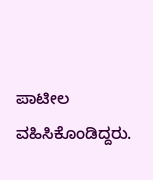ಪಾಟೀಲ ವಹಿಸಿಕೊಂಡಿದ್ದರು.